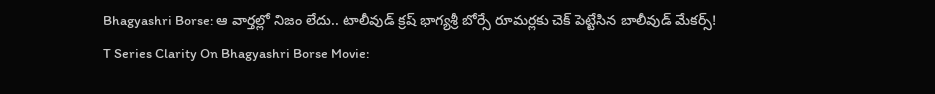Bhagyashri Borse: ఆ వార్తల్లో నిజం లేదు.. టాలీవుడ్ క్రష్ భాగ్యశ్రీ బోర్సే రూమర్లకు చెక్ పెట్టేసిన బాలీవుడ్ మేకర్స్!
T Series Clarity On Bhagyashri Borse Movie: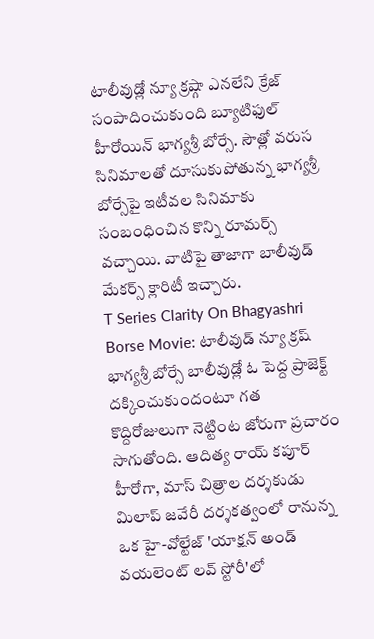టాలీవుడ్లో న్యూ క్రష్గా ఎనలేని క్రేజ్ సంపాదించుకుంది బ్యూటిఫుల్ హీరోయిన్ భాగ్యశ్రీ బోర్సే. సౌత్లో వరుస సినిమాలతో దూసుకుపోతున్న భాగ్యశ్రీ బోర్సేపై ఇటీవల సినిమాకు సంబంధించిన కొన్ని రూమర్స్ వచ్చాయి. వాటిపై తాజాగా బాలీవుడ్ మేకర్స్ క్లారిటీ ఇచ్చారు.
T Series Clarity On Bhagyashri Borse Movie: టాలీవుడ్ న్యూ క్రష్ భాగ్యశ్రీ బోర్సే బాలీవుడ్లో ఓ పెద్ద ప్రాజెక్ట్ దక్కించుకుందంటూ గత కొద్దిరోజులుగా నెట్టింట జోరుగా ప్రచారం సాగుతోంది. ఆదిత్య రాయ్ కపూర్ హీరోగా, మాస్ చిత్రాల దర్శకుడు మిలాప్ జవేరీ దర్శకత్వంలో రానున్న ఒక హై-వోల్టేజ్ 'యాక్షన్ అండ్ వయలెంట్ లవ్ స్టోరీ'లో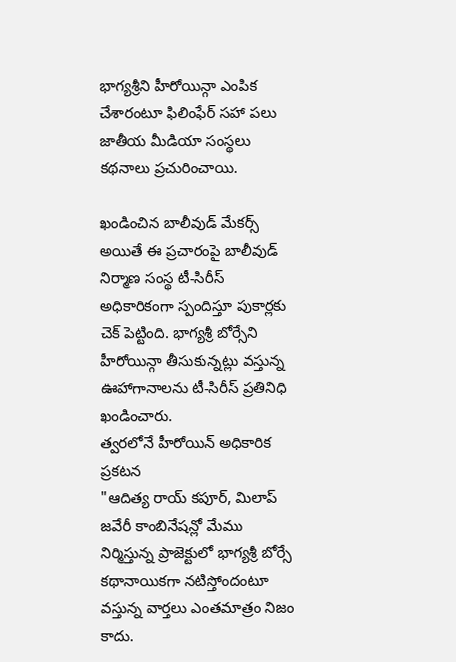భాగ్యశ్రీని హీరోయిన్గా ఎంపిక చేశారంటూ ఫిలింఫేర్ సహా పలు జాతీయ మీడియా సంస్థలు కథనాలు ప్రచురించాయి.

ఖండించిన బాలీవుడ్ మేకర్స్
అయితే ఈ ప్రచారంపై బాలీవుడ్ నిర్మాణ సంస్థ టీ-సిరీస్ అధికారికంగా స్పందిస్తూ పుకార్లకు చెక్ పెట్టింది. భాగ్యశ్రీ బోర్సేని హీరోయిన్గా తీసుకున్నట్లు వస్తున్న ఊహాగానాలను టీ-సిరీస్ ప్రతినిధి ఖండించారు.
త్వరలోనే హీరోయిన్ అధికారిక ప్రకటన
"ఆదిత్య రాయ్ కపూర్, మిలాప్ జవేరీ కాంబినేషన్లో మేము నిర్మిస్తున్న ప్రాజెక్టులో భాగ్యశ్రీ బోర్సే కథానాయికగా నటిస్తోందంటూ వస్తున్న వార్తలు ఎంతమాత్రం నిజం కాదు.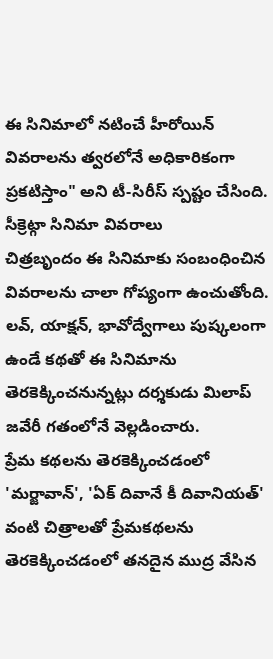ఈ సినిమాలో నటించే హీరోయిన్ వివరాలను త్వరలోనే అధికారికంగా ప్రకటిస్తాం" అని టీ-సిరీస్ స్పష్టం చేసింది.
సీక్రెట్గా సినిమా వివరాలు
చిత్రబృందం ఈ సినిమాకు సంబంధించిన వివరాలను చాలా గోప్యంగా ఉంచుతోంది. లవ్, యాక్షన్, భావోద్వేగాలు పుష్కలంగా ఉండే కథతో ఈ సినిమాను తెరకెక్కించనున్నట్లు దర్శకుడు మిలాప్ జవేరీ గతంలోనే వెల్లడించారు.
ప్రేమ కథలను తెరకెక్కించడంలో
'మర్జావాన్', 'ఏక్ దివానే కీ దివానియత్' వంటి చిత్రాలతో ప్రేమకథలను తెరకెక్కించడంలో తనదైన ముద్ర వేసిన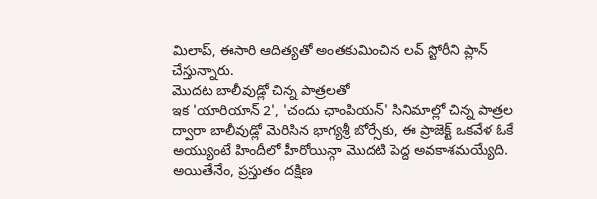మిలాప్, ఈసారి ఆదిత్యతో అంతకుమించిన లవ్ స్టోరీని ప్లాన్ చేస్తున్నారు.
మొదట బాలీవుడ్లో చిన్న పాత్రలతో
ఇక 'యారియాన్ 2', 'చందు ఛాంపియన్' సినిమాల్లో చిన్న పాత్రల ద్వారా బాలీవుడ్లో మెరిసిన భాగ్యశ్రీ బోర్సేకు, ఈ ప్రాజెక్ట్ ఒకవేళ ఓకే అయ్యుంటే హిందీలో హీరోయిన్గా మొదటి పెద్ద అవకాశమయ్యేది. అయితేనేం, ప్రస్తుతం దక్షిణ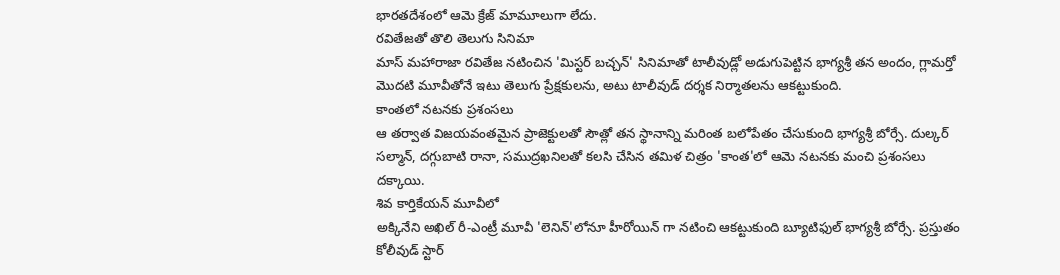భారతదేశంలో ఆమె క్రేజ్ మామూలుగా లేదు.
రవితేజతో తొలి తెలుగు సినిమా
మాస్ మహారాజా రవితేజ నటించిన 'మిస్టర్ బచ్చన్' సినిమాతో టాలీవుడ్లో అడుగుపెట్టిన భాగ్యశ్రీ తన అందం, గ్లామర్తో మొదటి మూవీతోనే ఇటు తెలుగు ప్రేక్షకులను, అటు టాలీవుడ్ దర్శక నిర్మాతలను ఆకట్టుకుంది.
కాంతలో నటనకు ప్రశంసలు
ఆ తర్వాత విజయవంతమైన ప్రాజెక్టులతో సౌత్లో తన స్థానాన్ని మరింత బలోపేతం చేసుకుంది భాగ్యశ్రీ బోర్సే. దుల్కర్ సల్మాన్, దగ్గుబాటి రానా, సముద్రఖనిలతో కలసి చేసిన తమిళ చిత్రం 'కాంత'లో ఆమె నటనకు మంచి ప్రశంసలు దక్కాయి.
శివ కార్తికేయన్ మూవీలో
అక్కినేని అఖిల్ రీ-ఎంట్రీ మూవీ 'లెనిన్'లోనూ హీరోయిన్ గా నటించి ఆకట్టుకుంది బ్యూటిఫుల్ భాగ్యశ్రీ బోర్సే. ప్రస్తుతం కోలీవుడ్ స్టార్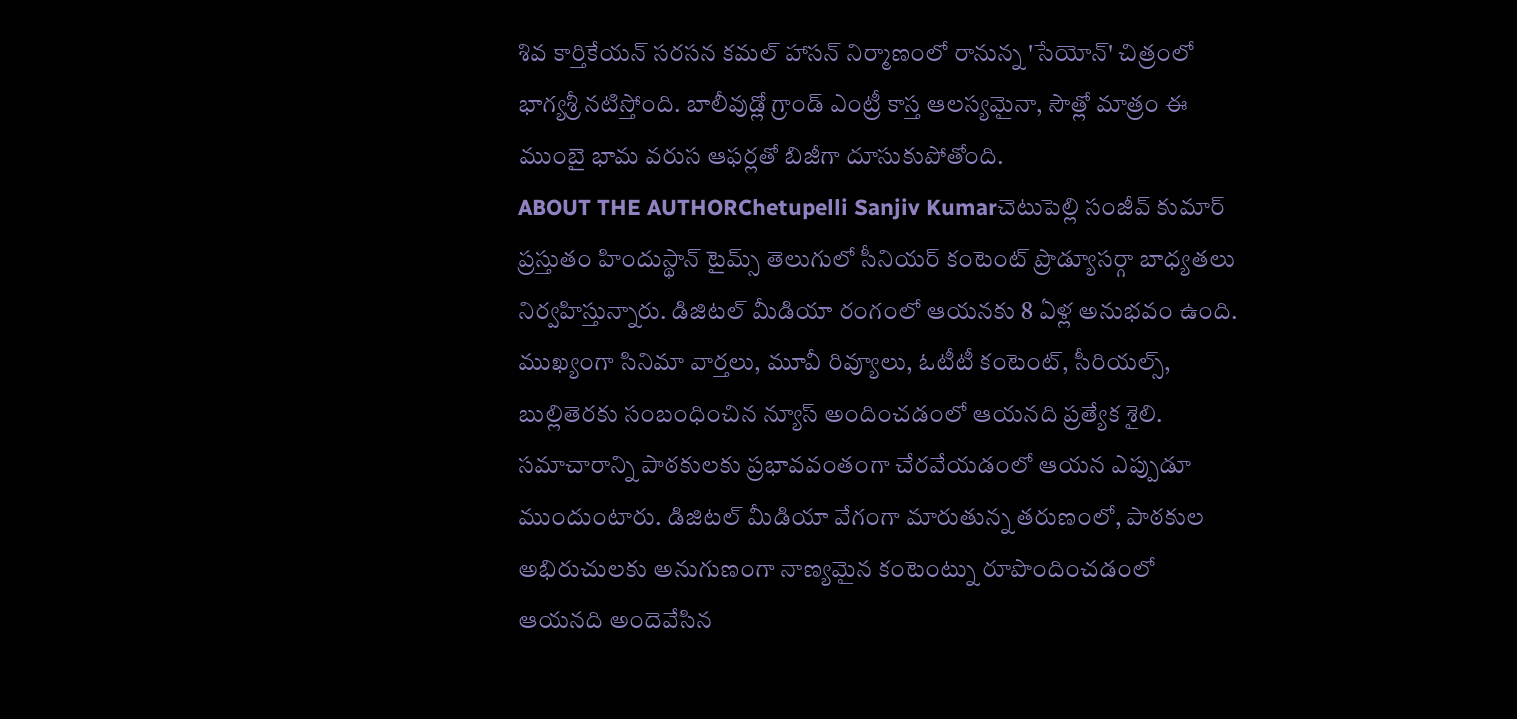శివ కార్తికేయన్ సరసన కమల్ హాసన్ నిర్మాణంలో రానున్న 'సేయోన్' చిత్రంలో భాగ్యశ్రీ నటిస్తోంది. బాలీవుడ్లో గ్రాండ్ ఎంట్రీ కాస్త ఆలస్యమైనా, సౌత్లో మాత్రం ఈ ముంబై భామ వరుస ఆఫర్లతో బిజీగా దూసుకుపోతోంది.
ABOUT THE AUTHORChetupelli Sanjiv Kumarచెటుపెల్లి సంజీవ్ కుమార్ ప్రస్తుతం హిందుస్థాన్ టైమ్స్ తెలుగులో సీనియర్ కంటెంట్ ప్రొడ్యూసర్గా బాధ్యతలు నిర్వహిస్తున్నారు. డిజిటల్ మీడియా రంగంలో ఆయనకు 8 ఏళ్ల అనుభవం ఉంది. ముఖ్యంగా సినిమా వార్తలు, మూవీ రివ్యూలు, ఓటీటీ కంటెంట్, సీరియల్స్, బుల్లితెరకు సంబంధించిన న్యూస్ అందించడంలో ఆయనది ప్రత్యేక శైలి. సమాచారాన్ని పాఠకులకు ప్రభావవంతంగా చేరవేయడంలో ఆయన ఎప్పుడూ ముందుంటారు. డిజిటల్ మీడియా వేగంగా మారుతున్న తరుణంలో, పాఠకుల అభిరుచులకు అనుగుణంగా నాణ్యమైన కంటెంట్ను రూపొందించడంలో ఆయనది అందెవేసిన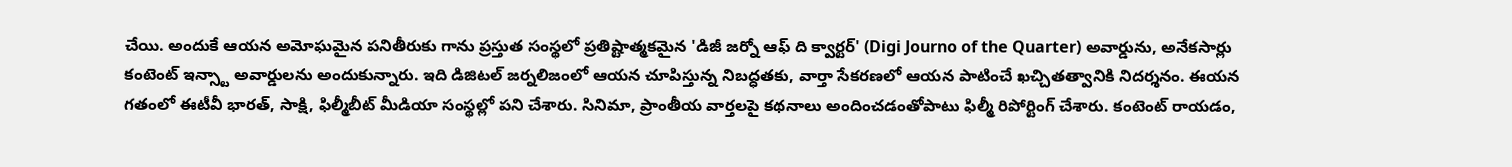చేయి. అందుకే ఆయన అమోఘమైన పనితీరుకు గాను ప్రస్తుత సంస్థలో ప్రతిష్టాత్మకమైన 'డిజీ జర్నో ఆఫ్ ది క్వార్టర్' (Digi Journo of the Quarter) అవార్డును, అనేకసార్లు కంటెంట్ ఇన్స్టా అవార్డులను అందుకున్నారు. ఇది డిజిటల్ జర్నలిజంలో ఆయన చూపిస్తున్న నిబద్ధతకు, వార్తా సేకరణలో ఆయన పాటించే ఖచ్చితత్వానికి నిదర్శనం. ఈయన గతంలో ఈటీవీ భారత్, సాక్షి, ఫిల్మీబీట్ మీడియా సంస్థల్లో పని చేశారు. సినిమా, ప్రాంతీయ వార్తలపై కథనాలు అందించడంతోపాటు ఫిల్మీ రిపోర్టింగ్ చేశారు. కంటెంట్ రాయడం,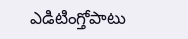ఎడిటింగ్తోపాటు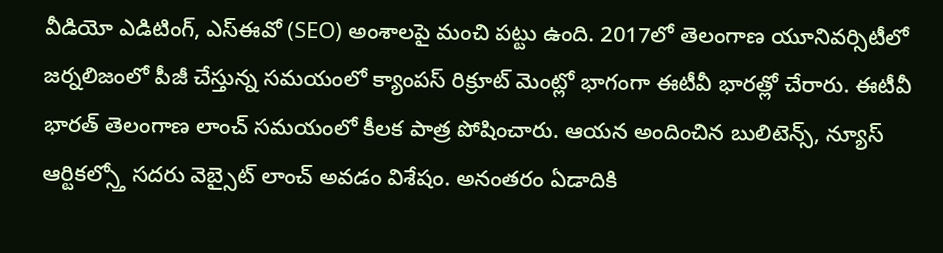వీడియో ఎడిటింగ్, ఎస్ఈవో (SEO) అంశాలపై మంచి పట్టు ఉంది. 2017లో తెలంగాణ యూనివర్సిటీలో జర్నలిజంలో పీజీ చేస్తున్న సమయంలో క్యాంపస్ రిక్రూట్ మెంట్లో భాగంగా ఈటీవీ భారత్లో చేరారు. ఈటీవీ భారత్ తెలంగాణ లాంచ్ సమయంలో కీలక పాత్ర పోషించారు. ఆయన అందించిన బులిటెన్స్, న్యూస్ ఆర్టికల్స్తో సదరు వెబ్సైట్ లాంచ్ అవడం విశేషం. అనంతరం ఏడాదికి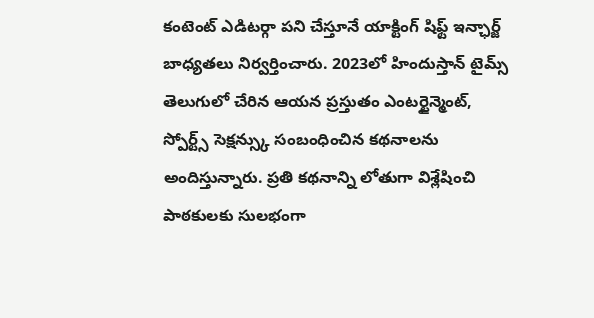కంటెంట్ ఎడిటర్గా పని చేస్తూనే యాక్టింగ్ షిఫ్ట్ ఇన్ఛార్జ్ బాధ్యతలు నిర్వర్తించారు. 2023లో హిందుస్తాన్ టైమ్స్ తెలుగులో చేరిన ఆయన ప్రస్తుతం ఎంటర్టైన్మెంట్, స్పోర్ట్స్ సెక్షన్స్కు సంబంధించిన కథనాలను అందిస్తున్నారు. ప్రతి కథనాన్ని లోతుగా విశ్లేషించి పాఠకులకు సులభంగా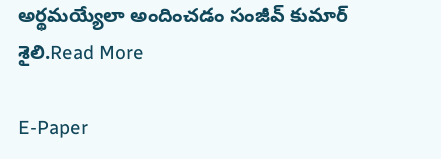అర్థమయ్యేలా అందించడం సంజీవ్ కుమార్ శైలి.Read More

E-Paper